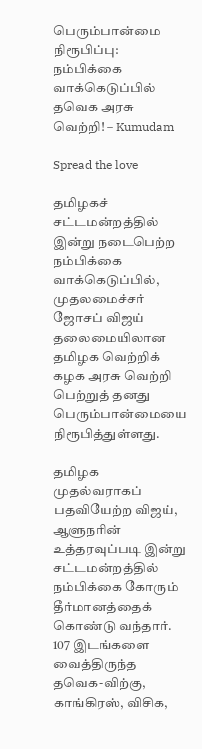பெரும்பான்மை நிரூபிப்பு: நம்பிக்கை வாக்கெடுப்பில் தவெக அரசு வெற்றி! – Kumudam

Spread the love

தமிழகச் சட்டமன்றத்தில் இன்று நடைபெற்ற நம்பிக்கை வாக்கெடுப்பில், முதலமைச்சர் ஜோசப் விஜய் தலைமையிலான தமிழக வெற்றிக் கழக அரசு வெற்றி பெற்றுத் தனது பெரும்பான்மையை நிரூபித்துள்ளது.

தமிழக முதல்வராகப் பதவியேற்ற விஜய், ஆளுநரின் உத்தரவுப்படி இன்று சட்டமன்றத்தில் நம்பிக்கை கோரும் தீர்மானத்தைக் கொண்டு வந்தார். 107 இடங்களை வைத்திருந்த தவெக-விற்கு, காங்கிரஸ், விசிக,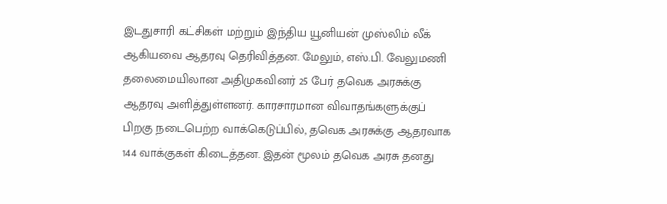இடதுசாரி கட்சிகள் மற்றும் இந்திய யூனியன் முஸ்லிம் லீக் ஆகியவை ஆதரவு தெரிவித்தன. மேலும், எஸ்.பி. வேலுமணி தலைமையிலான அதிமுகவினர் 25 பேர் தவெக அரசுக்கு ஆதரவு அளித்துள்ளனர். காரசாரமான விவாதங்களுக்குப் பிறகு நடைபெற்ற வாக்கெடுப்பில், தவெக அரசுக்கு ஆதரவாக 144 வாக்குகள் கிடைத்தன. இதன் மூலம் தவெக அரசு தனது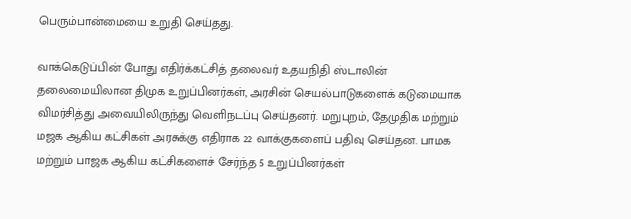பெரும்பான்மையை உறுதி செய்தது.

வாக்கெடுப்பின் போது எதிர்க்கட்சித் தலைவர் உதயநிதி ஸ்டாலின் தலைமையிலான திமுக உறுப்பினர்கள், அரசின் செயல்பாடுகளைக் கடுமையாக விமர்சித்து அவையிலிருந்து வெளிநடப்பு செய்தனர். மறுபுறம், தேமுதிக மற்றும் மஜக ஆகிய கட்சிகள் அரசுக்கு எதிராக 22 வாக்குகளைப் பதிவு செய்தன. பாமக மற்றும் பாஜக ஆகிய கட்சிகளைச் சேர்ந்த 5 உறுப்பினர்கள்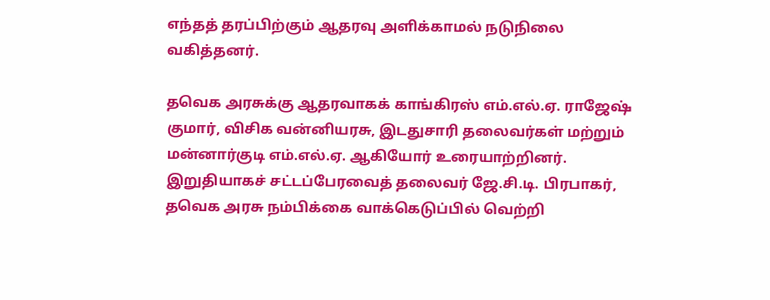எந்தத் தரப்பிற்கும் ஆதரவு அளிக்காமல் நடுநிலை வகித்தனர்.

தவெக அரசுக்கு ஆதரவாகக் காங்கிரஸ் எம்.எல்.ஏ. ராஜேஷ் குமார், விசிக வன்னியரசு, இடதுசாரி தலைவர்கள் மற்றும் மன்னார்குடி எம்.எல்.ஏ. ஆகியோர் உரையாற்றினர். இறுதியாகச் சட்டப்பேரவைத் தலைவர் ஜே.சி.டி. பிரபாகர், தவெக அரசு நம்பிக்கை வாக்கெடுப்பில் வெற்றி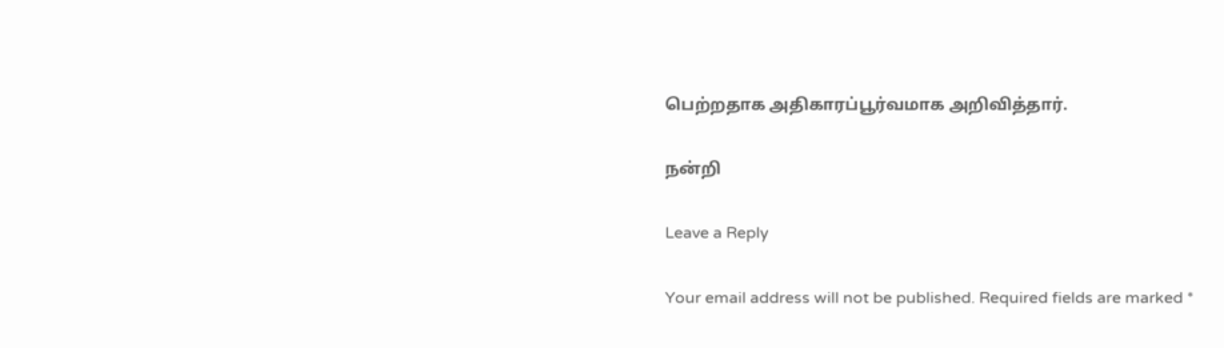பெற்றதாக அதிகாரப்பூர்வமாக அறிவித்தார்.

நன்றி

Leave a Reply

Your email address will not be published. Required fields are marked *